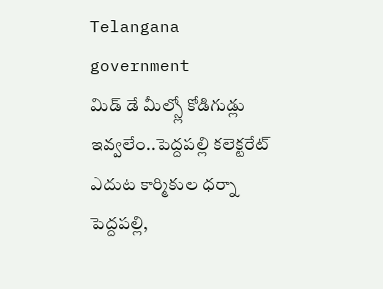Telangana government
మిడ్ డే మీల్స్లో కోడిగుడ్లు ఇవ్వలేం..పెద్దపల్లి కలెక్టరేట్ ఎదుట కార్మికుల ధర్నా
పెద్దపల్లి,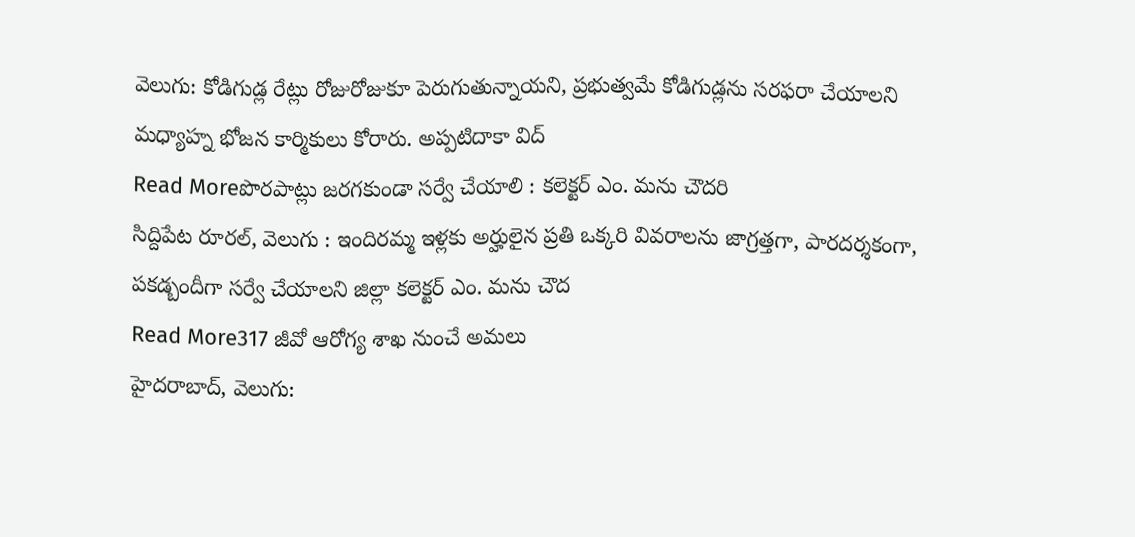వెలుగు: కోడిగుడ్ల రేట్లు రోజురోజుకూ పెరుగుతున్నాయని, ప్రభుత్వమే కోడిగుడ్లను సరఫరా చేయాలని మధ్యాహ్న భోజన కార్మికులు కోరారు. అప్పటిదాకా విద్
Read Moreపొరపాట్లు జరగకుండా సర్వే చేయాలి : కలెక్టర్ ఎం. మను చౌదరి
సిద్దిపేట రూరల్, వెలుగు : ఇందిరమ్మ ఇళ్లకు అర్హులైన ప్రతి ఒక్కరి వివరాలను జాగ్రత్తగా, పారదర్శకంగా, పకడ్బందీగా సర్వే చేయాలని జిల్లా కలెక్టర్ ఎం. మను చౌద
Read More317 జీవో ఆరోగ్య శాఖ నుంచే అమలు
హైదరాబాద్, వెలుగు: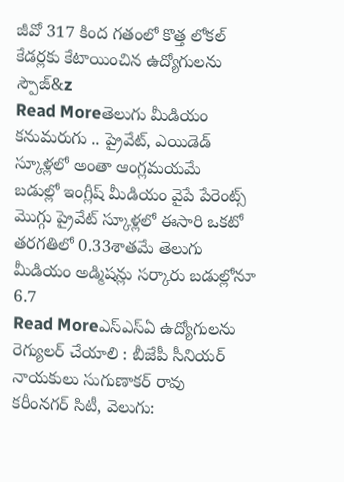జీవో 317 కింద గతంలో కొత్త లోకల్ కేడర్లకు కేటాయించిన ఉద్యోగులను స్పౌజ్&z
Read Moreతెలుగు మీడియం కనుమరుగు .. ప్రైవేట్, ఎయిడెడ్ స్కూళ్లలో అంతా ఆంగ్లమయమే
బడుల్లో ఇంగ్లీష్ మీడియం వైపే పేరెంట్స్ మొగ్గు ప్రైవేట్ స్కూళ్లలో ఈసారి ఒకటో తరగతిలో 0.33శాతమే తెలుగు మీడియం అడ్మిషన్లు సర్కారు బడుల్లోనూ 6.7
Read Moreఎస్ఎస్ఏ ఉద్యోగులను రెగ్యులర్ చేయాలి : బీజేపీ సీనియర్ నాయకులు సుగుణాకర్ రావు
కరీంనగర్ సిటీ, వెలుగు: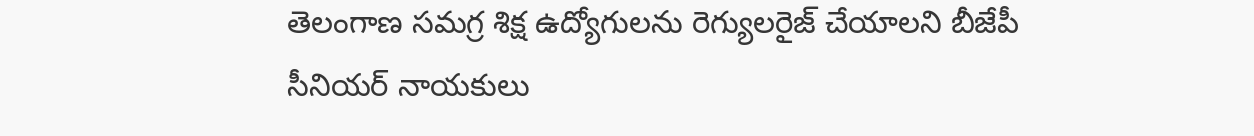తెలంగాణ సమగ్ర శిక్ష ఉద్యోగులను రెగ్యులరైజ్ చేయాలని బీజేపీ సీనియర్ నాయకులు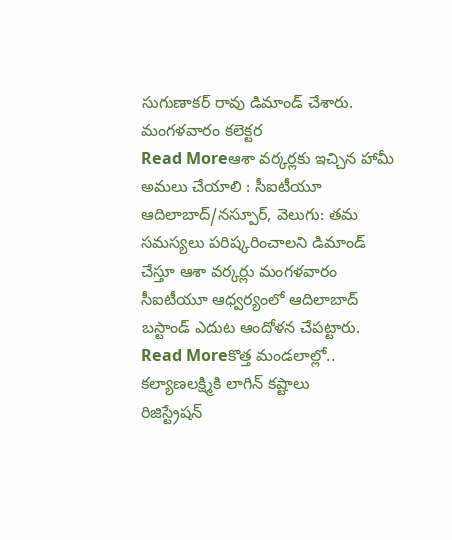సుగుణాకర్ రావు డిమాండ్ చేశారు. మంగళవారం కలెక్టర
Read Moreఆశా వర్కర్లకు ఇచ్చిన హామీ అమలు చేయాలి : సీఐటీయూ
ఆదిలాబాద్/నస్పూర్, వెలుగు: తమ సమస్యలు పరిష్కరించాలని డిమాండ్ చేస్తూ ఆశా వర్కర్లు మంగళవారం సీఐటీయూ ఆధ్వర్యంలో ఆదిలాబాద్ బస్టాండ్ ఎదుట ఆందోళన చేపట్టారు.
Read Moreకొత్త మండలాల్లో.. కల్యాణలక్ష్మికి లాగిన్ కష్టాలు
రిజిస్ట్రేషన్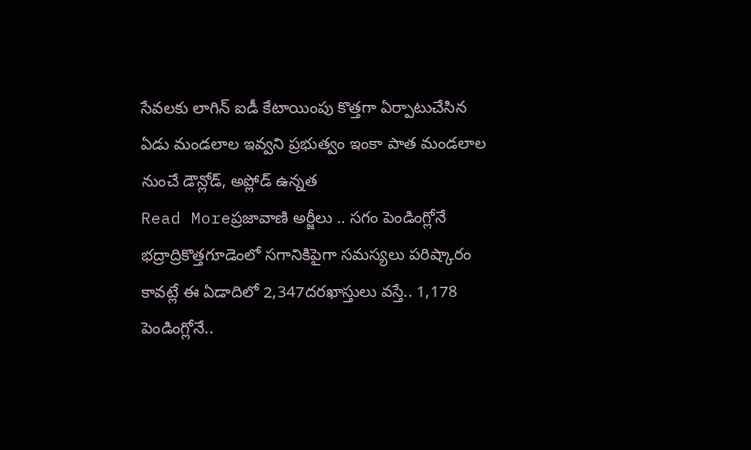సేవలకు లాగిన్ ఐడీ కేటాయింపు కొత్తగా ఏర్పాటుచేసిన ఏడు మండలాల ఇవ్వని ప్రభుత్వం ఇంకా పాత మండలాల నుంచే డౌన్లోడ్, అప్లోడ్ ఉన్నత
Read Moreప్రజావాణి అర్జీలు .. సగం పెండింగ్లోనే
భద్రాద్రికొత్తగూడెంలో సగానికిపైగా సమస్యలు పరిష్కారం కావట్లే ఈ ఏడాదిలో 2,347దరఖాస్తులు వస్తే.. 1,178 పెండింగ్లోనే..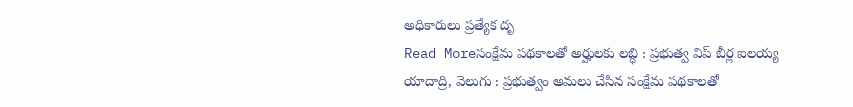అధికారులు ప్రత్యేక దృ
Read Moreసంక్షేమ పథకాలతో అర్హులకు లబ్ధి : ప్రభుత్వ విప్ బీర్ల ఐలయ్య
యాదాద్రి, వెలుగు : ప్రభుత్వం అమలు చేసిన సంక్షేమ పథకాలతో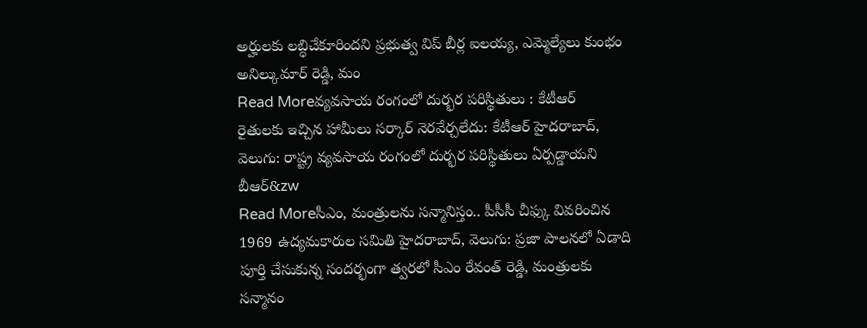అర్హులకు లబ్ధిచేకూరిందని ప్రభుత్వ విప్ బీర్ల ఐలయ్య, ఎమ్మెల్యేలు కుంభం అనిల్కుమార్ రెడ్డి, మం
Read Moreవ్యవసాయ రంగంలో దుర్భర పరిస్థితులు : కేటీఆర్
రైతులకు ఇచ్చిన హామీలు సర్కార్ నెరవేర్చలేదు: కేటీఆర్ హైదరాబాద్, వెలుగు: రాష్ట్ర వ్యవసాయ రంగంలో దుర్భర పరిస్థితులు ఏర్పడ్డాయని బీఆర్&zw
Read Moreసీఎం, మంత్రులను సన్మానిస్తం.. పీసీసీ చీఫ్కు వివరించిన
1969 ఉద్యమకారుల సమితి హైదరాబాద్, వెలుగు: ప్రజా పాలనలో ఏడాది పూర్తి చేసుకున్న సందర్భంగా త్వరలో సీఎం రేవంత్ రెడ్డి, మంత్రులకు సన్మానం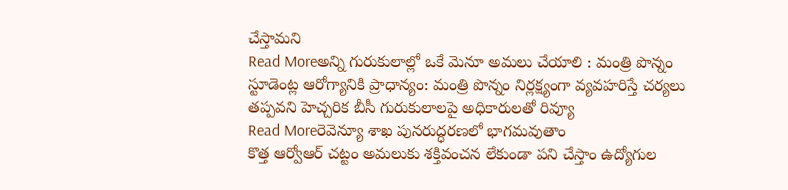చేస్తామని
Read Moreఅన్ని గురుకులాల్లో ఒకే మెనూ అమలు చేయాలి : మంత్రి పొన్నం
స్టూడెంట్ల ఆరోగ్యానికి ప్రాధాన్యం: మంత్రి పొన్నం నిర్లక్ష్యంగా వ్యవహరిస్తే చర్యలు తప్పవని హెచ్చరిక బీసీ గురుకులాలపై అధికారులతో రివ్యూ
Read Moreరెవెన్యూ శాఖ పునరుద్ధరణలో భాగమవుతాం
కొత్త ఆర్వోఆర్ చట్టం అమలుకు శక్తివంచన లేకుండా పని చేస్తాం ఉద్యోగుల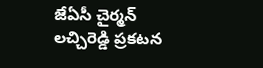జేఏసీ చైర్మన్ లచ్చిరెడ్డి ప్రకటన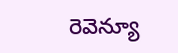రెవెన్యూ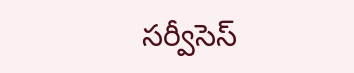సర్వీసెస్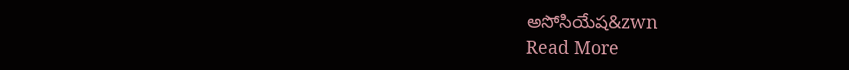అసోసియేష&zwn
Read More